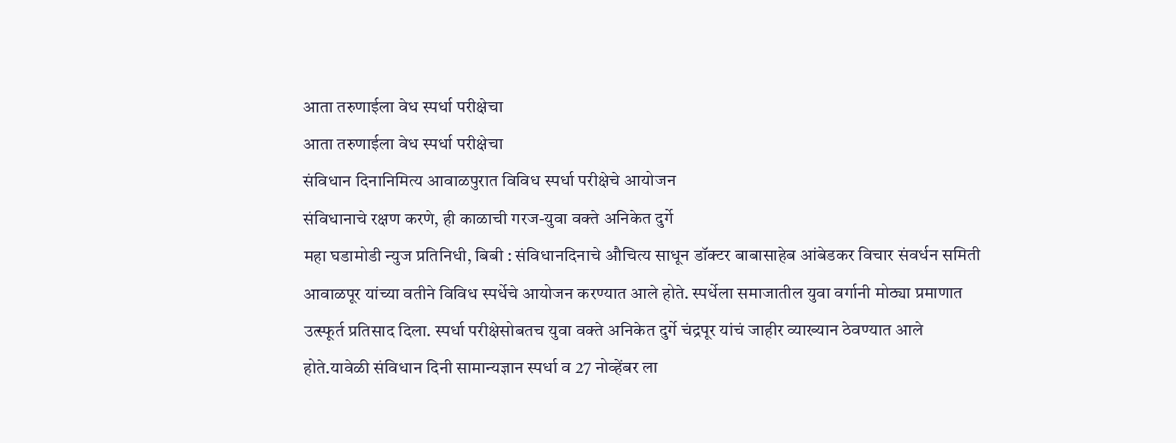आता तरुणाईला वेध स्पर्धा परीक्षेचा
आता तरुणाईला वेध स्पर्धा परीक्षेचा
संविधान दिनानिमित्य आवाळपुरात विविध स्पर्धा परीक्षेचे आयोजन
संविधानाचे रक्षण करणे, ही काळाची गरज-युवा वक्ते अनिकेत दुर्गे
महा घडामोडी न्युज प्रतिनिधी, बिबी : संविधानदिनाचे औचित्य साधून डॉक्टर बाबासाहेब आंबेडकर विचार संवर्धन समिती आवाळपूर यांच्या वतीने विविध स्पर्धेचे आयोजन करण्यात आले होते. स्पर्धेला समाजातील युवा वर्गानी मोठ्या प्रमाणात उत्स्फूर्त प्रतिसाद दिला. स्पर्धा परीक्षेसोबतच युवा वक्ते अनिकेत दुर्गे चंद्रपूर यांचं जाहीर व्याख्यान ठेवण्यात आले होते.यावेळी संविधान दिनी सामान्यज्ञान स्पर्धा व 27 नोव्हेंबर ला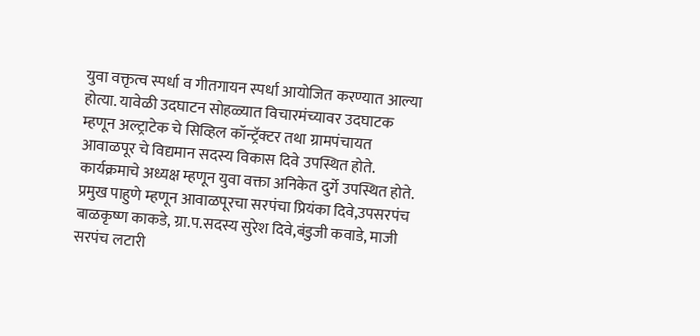युवा वक्तृत्व स्पर्धा व गीतगायन स्पर्धा आयोजित करण्यात आल्या होत्या. यावेळी उदघाटन सोहळ्यात विचारमंच्यावर उदघाटक म्हणून अल्ट्राटेक चे सिव्हिल कॉन्ट्रॅक्टर तथा ग्रामपंचायत आवाळपूर चे विद्यमान सदस्य विकास दिवे उपस्थित होते. कार्यक्रमाचे अध्यक्ष म्हणून युवा वक्ता अनिकेत दुर्गे उपस्थित होते.
प्रमुख पाहुणे म्हणून आवाळपूरचा सरपंचा प्रियंका दिवे,उपसरपंच बाळकृष्ण काकडे, ग्रा.प.सदस्य सुरेश दिवे,बंडुजी कवाडे, माजी सरपंच लटारी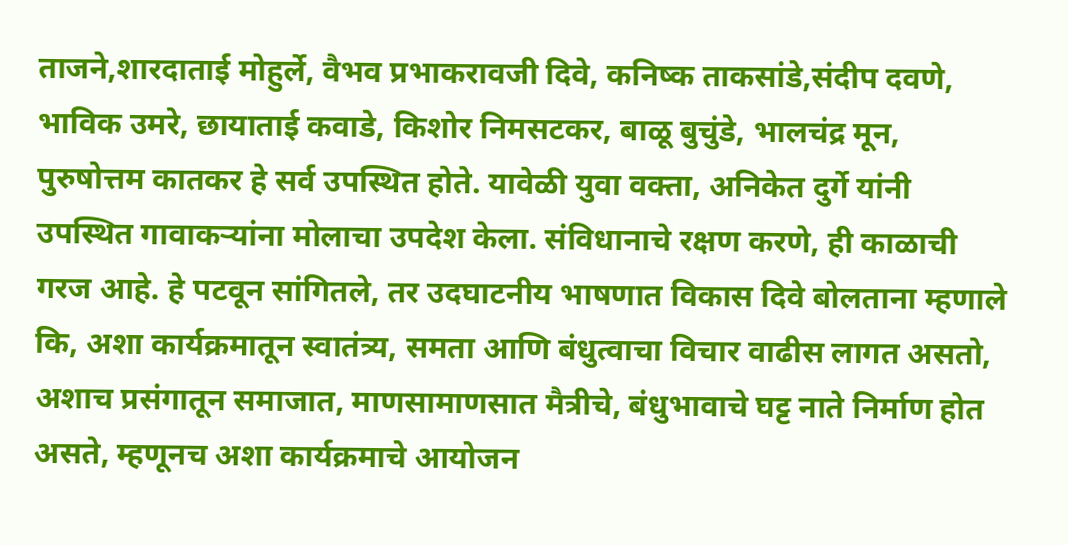ताजने,शारदाताई मोहुर्ले, वैभव प्रभाकरावजी दिवे, कनिष्क ताकसांडे,संदीप दवणे, भाविक उमरे, छायाताई कवाडे, किशोर निमसटकर, बाळू बुचुंडे, भालचंद्र मून, पुरुषोत्तम कातकर हे सर्व उपस्थित होते. यावेळी युवा वक्ता, अनिकेत दुर्गे यांनी उपस्थित गावाकऱ्यांना मोलाचा उपदेश केला. संविधानाचे रक्षण करणे, ही काळाची गरज आहे. हे पटवून सांगितले, तर उदघाटनीय भाषणात विकास दिवे बोलताना म्हणाले कि, अशा कार्यक्रमातून स्वातंत्र्य, समता आणि बंधुत्वाचा विचार वाढीस लागत असतो, अशाच प्रसंगातून समाजात, माणसामाणसात मैत्रीचे, बंधुभावाचे घट्ट नाते निर्माण होत असते, म्हणूनच अशा कार्यक्रमाचे आयोजन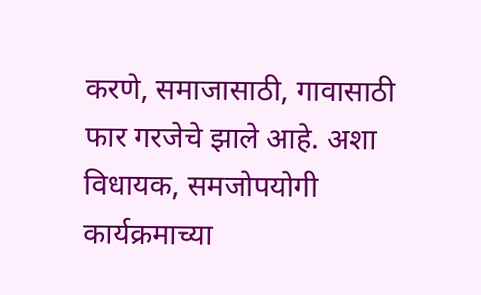करणे, समाजासाठी, गावासाठी फार गरजेचे झाले आहे. अशा विधायक, समजोपयोगी कार्यक्रमाच्या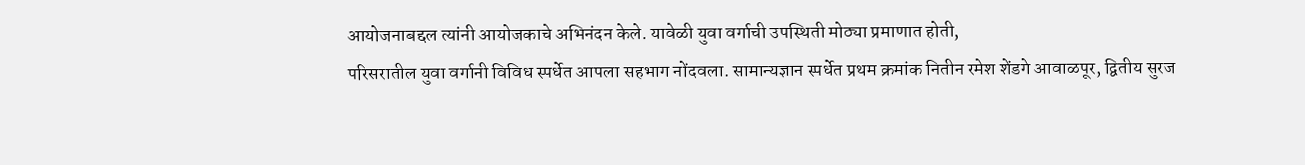आयोजनाबद्दल त्यांनी आयोजकाचे अभिनंदन केले. यावेळी युवा वर्गाची उपस्थिती मोठ्या प्रमाणात होती,
परिसरातील युवा वर्गानी विविध स्पर्धेत आपला सहभाग नोंदवला. सामान्यज्ञान स्पर्धेत प्रथम क्रमांक नितीन रमेश शेंडगे आवाळपूर, द्वितीय सुरज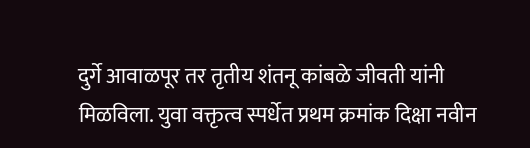दुर्गे आवाळपूर तर तृतीय शंतनू कांबळे जीवती यांनी मिळविला. युवा वक्तृत्व स्पर्धेत प्रथम क्रमांक दिक्षा नवीन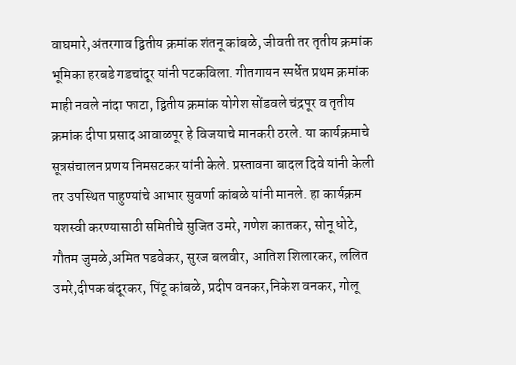वाघमारे,अंतरगाव द्वितीय क्रमांक शंतनू कांबळे, जीवती तर तृतीय क्रमांक भूमिका हरबडे गडचांदूर यांनी पटकविला. गीतगायन स्पर्धेत प्रथम क्रमांक माही नवले नांदा फाटा, द्वितीय क्रमांक योगेश सोंडवले चंद्रपूर व तृतीय क्रमांक दीपा प्रसाद आवाळपूर हे विजयाचे मानकरी ठरले. या कार्यक्रमाचे सूत्रसंचालन प्रणय निमसटकर यांनी केले. प्रस्तावना बादल दिवे यांनी केली तर उपस्थित पाहुण्यांचे आभार सुवर्णा कांबळे यांनी मानले. हा कार्यक्रम यशस्वी करण्यासाठी समितीचे सुजित उमरे, गणेश कातकर, सोनू धोटे, गौतम जुमळे,अमित पडवेकर, सुरज बलवीर, आतिश शिलारकर, ललित उमरे,दीपक बंदूरकर, पिंटू कांबळे, प्रदीप वनकर,निकेश वनकर, गोलू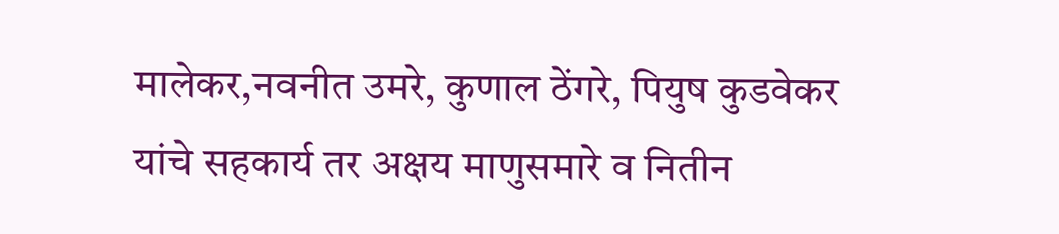मालेकर,नवनीत उमरे, कुणाल ठेंगरे, पियुष कुडवेकर यांचे सहकार्य तर अक्षय माणुसमारे व नितीन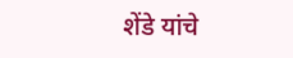शेंडे यांचे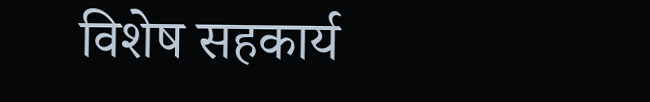विशेष सहकार्य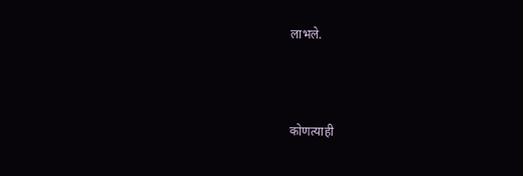लाभले.



कोणत्याही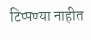टिप्पण्या नाहीत